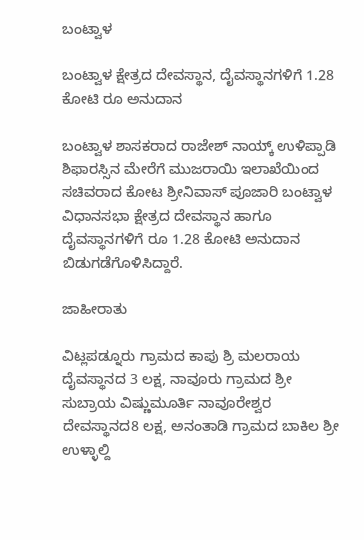ಬಂಟ್ವಾಳ

ಬಂಟ್ವಾಳ ಕ್ಷೇತ್ರದ ದೇವಸ್ಥಾನ, ದೈವಸ್ಥಾನಗಳಿಗೆ 1.28 ಕೋಟಿ ರೂ ಅನುದಾನ

ಬಂಟ್ವಾಳ ಶಾಸಕರಾದ ರಾಜೇಶ್ ನಾಯ್ಕ್ ಉಳಿಪ್ಪಾಡಿ ಶಿಫಾರಸ್ಸಿನ ಮೇರೆಗೆ ಮುಜರಾಯಿ ಇಲಾಖೆಯಿಂದ ಸಚಿವರಾದ ಕೋಟ ಶ್ರೀನಿವಾಸ್ ಪೂಜಾರಿ ಬಂಟ್ವಾಳ ವಿಧಾನಸಭಾ ಕ್ಷೇತ್ರದ ದೇವಸ್ಥಾನ ಹಾಗೂ ದೈವಸ್ಥಾನಗಳಿಗೆ ರೂ 1.28 ಕೋಟಿ ಅನುದಾನ ಬಿಡುಗಡೆಗೊಳಿಸಿದ್ದಾರೆ.

ಜಾಹೀರಾತು

ವಿಟ್ಲಪಡ್ನೂರು ಗ್ರಾಮದ ಕಾಪು ಶ್ರಿ ಮಲರಾಯ ದೈವಸ್ಥಾನದ 3 ಲಕ್ಷ, ನಾವೂರು ಗ್ರಾಮದ ಶ್ರೀ ಸುಬ್ರಾಯ ವಿಷ್ಣುಮೂರ್ತಿ ನಾವೂರೇಶ್ವರ ದೇವಸ್ಥಾನದ8 ಲಕ್ಷ, ಅನಂತಾಡಿ ಗ್ರಾಮದ ಬಾಕಿಲ ಶ್ರೀ ಉಳ್ಳಾಲ್ದಿ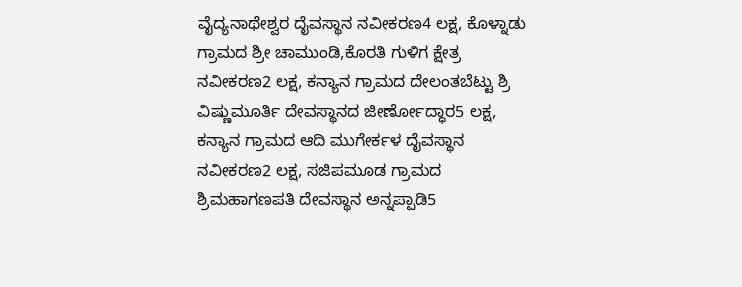ವೈದ್ಯನಾಥೇಶ್ವರ ದೈವಸ್ಥಾನ ನವೀಕರಣ4 ಲಕ್ಷ, ಕೊಳ್ನಾಡು ಗ್ರಾಮದ ಶ್ರೀ ಚಾಮುಂಡಿ,ಕೊರತಿ ಗುಳಿಗ ಕ್ಷೇತ್ರ ನವೀಕರಣ2 ಲಕ್ಷ, ಕನ್ಯಾನ ಗ್ರಾಮದ ದೇಲಂತಬೆಟ್ಟು ಶ್ರಿ ವಿಷ್ಣುಮೂರ್ತಿ ದೇವಸ್ಥಾನದ ಜೀರ್ಣೋದ್ಧಾರ5 ಲಕ್ಷ, ಕನ್ಯಾನ ಗ್ರಾಮದ ಆದಿ ಮುಗೇರ್ಕಳ ದೈವಸ್ಥಾನ ನವೀಕರಣ2 ಲಕ್ಷ, ಸಜಿಪಮೂಡ ಗ್ರಾಮದ ಶ್ರಿಮಹಾಗಣಪತಿ ದೇವಸ್ಥಾನ ಅನ್ನಪ್ಪಾಡಿ5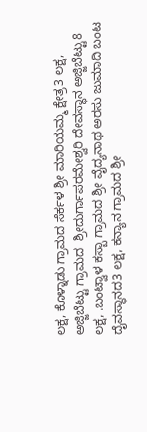ಲಕ್ಷ, ಕೊಳ್ನಾಡು ಗ್ರಾಮದ ಸೆರ್ಕಳ ಶ್ರೀ ಮಾರಿಯಮ್ಮ ಕ್ಷೇತ್ರ3 ಲಕ್ಷ, ಅಜ್ಜಿಬೆಟ್ಟು ಗ್ರಾಮದ  ಶ್ರೀದುರ್ಗಾಪರಮೇಶ್ವರಿ ದೇವಸ್ಥಾನ ಅಜ್ಜಿಬೆಟ್ಟು8 ಲಕ್ಷ, .ಬಂಟ್ವಾಳ ಕಸ್ಬಾ ಗ್ರಾಮದ ಶ್ರೀ ವೈದ್ಯನಾಥ ಅರಸು ಜುಮಾದಿ ಬಂಟ ದೈವಸ್ಥಾನದ3 ಲಕ್ಷ, ಕನ್ಯಾನ ಗ್ರಾಮದ ಶ್ರೀ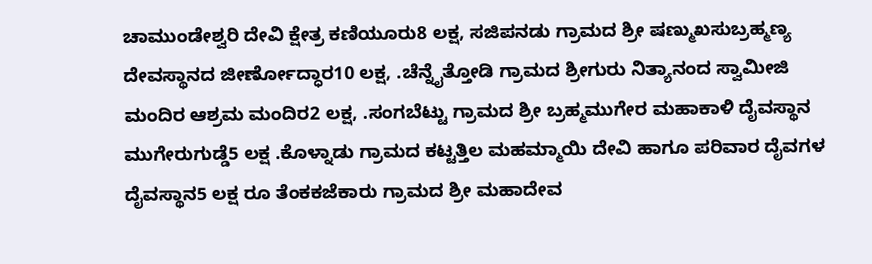ಚಾಮುಂಡೇಶ್ವರಿ ದೇವಿ ಕ್ಷೇತ್ರ ಕಣಿಯೂರು8 ಲಕ್ಷ, ಸಜಿಪನಡು ಗ್ರಾಮದ ಶ್ರೀ ಷಣ್ಮುಖಸುಬ್ರಹ್ಮಣ್ಯ ದೇವಸ್ಥಾನದ ಜೀರ್ಣೋದ್ಧಾರ10 ಲಕ್ಷ, .ಚೆನ್ನೈತ್ತೋಡಿ ಗ್ರಾಮದ ಶ್ರೀಗುರು ನಿತ್ಯಾನಂದ ಸ್ವಾಮೀಜಿ ಮಂದಿರ ಆಶ್ರಮ ಮಂದಿರ2 ಲಕ್ಷ, .ಸಂಗಬೆಟ್ಟು ಗ್ರಾಮದ ಶ್ರೀ ಬ್ರಹ್ಮಮುಗೇರ ಮಹಾಕಾಳಿ ದೈವಸ್ಥಾನ ಮುಗೇರುಗುಡ್ಡೆ5 ಲಕ್ಷ .ಕೊಳ್ನಾಡು ಗ್ರಾಮದ ಕಟ್ಟತ್ತಿಲ ಮಹಮ್ಮಾಯಿ ದೇವಿ ಹಾಗೂ ಪರಿವಾರ ದೈವಗಳ ದೈವಸ್ಥಾನ5 ಲಕ್ಷ ರೂ ತೆಂಕಕಜೆಕಾರು ಗ್ರಾಮದ ಶ್ರೀ ಮಹಾದೇವ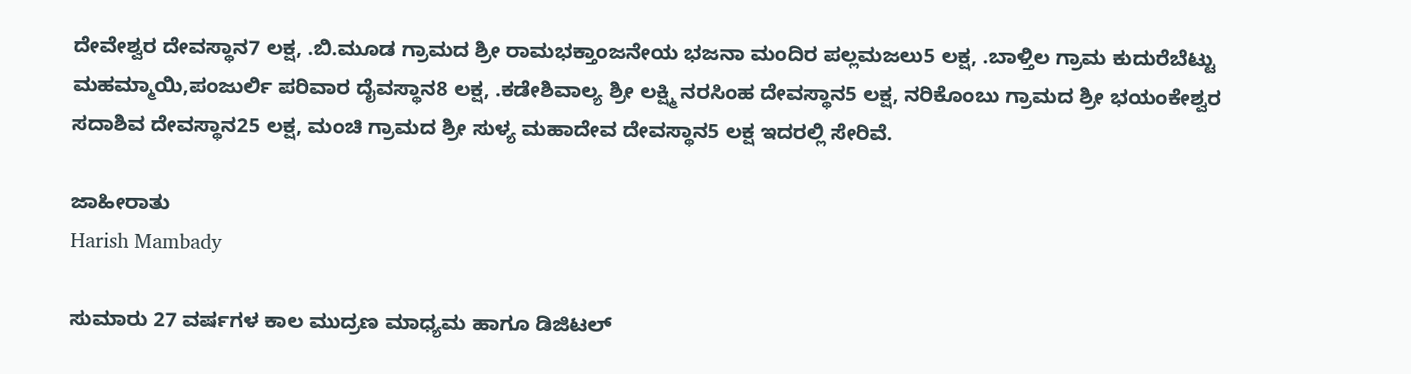ದೇವೇಶ್ವರ ದೇವಸ್ಥಾನ7 ಲಕ್ಷ, .ಬಿ.ಮೂಡ ಗ್ರಾಮದ ಶ್ರೀ ರಾಮಭಕ್ತಾಂಜನೇಯ ಭಜನಾ ಮಂದಿರ ಪಲ್ಲಮಜಲು5 ಲಕ್ಷ, .ಬಾಳ್ತಿಲ ಗ್ರಾಮ ಕುದುರೆಬೆಟ್ಟು ಮಹಮ್ಮಾಯಿ,ಪಂಜುರ್ಲಿ ಪರಿವಾರ ದೈವಸ್ಥಾನ8 ಲಕ್ಷ, .ಕಡೇಶಿವಾಲ್ಯ ಶ್ರೀ ಲಕ್ಷ್ಮಿ ನರಸಿಂಹ ದೇವಸ್ಥಾನ5 ಲಕ್ಷ, ನರಿಕೊಂಬು ಗ್ರಾಮದ ಶ್ರೀ ಭಯಂಕೇಶ್ವರ ಸದಾಶಿವ ದೇವಸ್ಥಾನ25 ಲಕ್ಷ, ಮಂಚಿ ಗ್ರಾಮದ ಶ್ರೀ ಸುಳ್ಯ ಮಹಾದೇವ ದೇವಸ್ಥಾನ5 ಲಕ್ಷ ಇದರಲ್ಲಿ ಸೇರಿವೆ.

ಜಾಹೀರಾತು
Harish Mambady

ಸುಮಾರು 27 ವರ್ಷಗಳ ಕಾಲ ಮುದ್ರಣ ಮಾಧ್ಯಮ ಹಾಗೂ ಡಿಜಿಟಲ್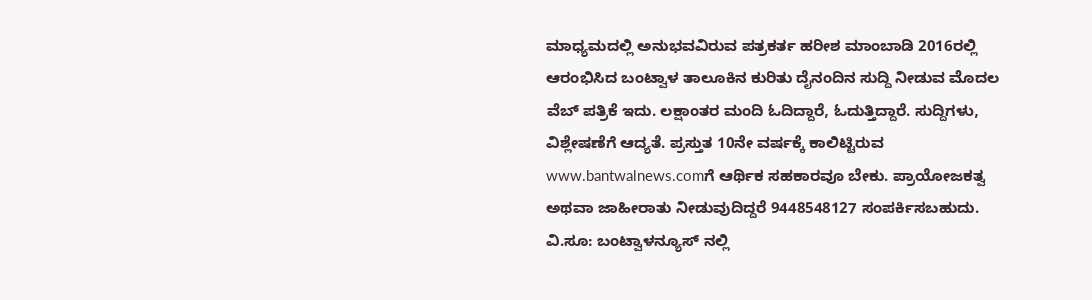ಮಾಧ್ಯಮದಲ್ಲಿ ಅನುಭವವಿರುವ ಪತ್ರಕರ್ತ ಹರೀಶ ಮಾಂಬಾಡಿ 2016ರಲ್ಲಿ ಆರಂಭಿಸಿದ ಬಂಟ್ವಾಳ ತಾಲೂಕಿನ ಕುರಿತು ದೈನಂದಿನ ಸುದ್ದಿ ನೀಡುವ ಮೊದಲ ವೆಬ್ ಪತ್ರಿಕೆ ಇದು. ಲಕ್ಷಾಂತರ ಮಂದಿ ಓದಿದ್ದಾರೆ, ಓದುತ್ತಿದ್ದಾರೆ. ಸುದ್ದಿಗಳು, ವಿಶ್ಲೇಷಣೆಗೆ ಆದ್ಯತೆ. ಪ್ರಸ್ತುತ 10ನೇ ವರ್ಷಕ್ಕೆ ಕಾಲಿಟ್ಟಿರುವ www.bantwalnews.comಗೆ ಆರ್ಥಿಕ ಸಹಕಾರವೂ ಬೇಕು. ಪ್ರಾಯೋಜಕತ್ವ ಅಥವಾ ಜಾಹೀರಾತು ನೀಡುವುದಿದ್ದರೆ 9448548127 ಸಂಪರ್ಕಿಸಬಹುದು. ವಿ.ಸೂ: ಬಂಟ್ವಾಳನ್ಯೂಸ್ ನಲ್ಲಿ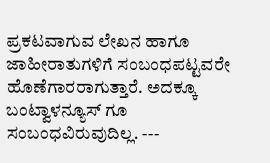ಪ್ರಕಟವಾಗುವ ಲೇಖನ ಹಾಗೂ ಜಾಹೀರಾತುಗಳಿಗೆ ಸಂಬಂಧಪಟ್ಟವರೇ ಹೊಣೆಗಾರರಾಗುತ್ತಾರೆ. ಅದಕ್ಕೂ ಬಂಟ್ವಾಳನ್ಯೂಸ್ ಗೂ ಸಂಬಂಧವಿರುವುದಿಲ್ಲ. ---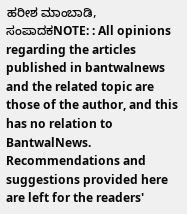ಹರೀಶ ಮಾಂಬಾಡಿ, ಸಂಪಾದಕNOTE: : All opinions regarding the articles published in bantwalnews and the related topic are those of the author, and this has no relation to BantwalNews. Recommendations and suggestions provided here are left for the readers'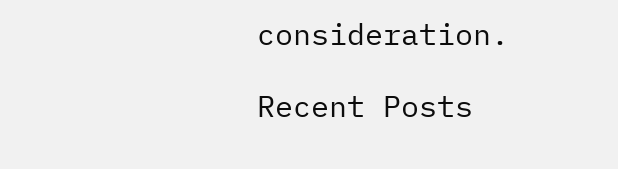consideration.

Recent Posts